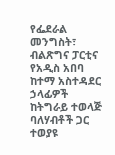የፌደራል መንግስት፣ ብልጽግና ፓርቲና የአዲስ አበባ ከተማ አስተዳደር ኃላፊዎች ከትግራይ ተወላጅ ባለሃብቶች ጋር ተወያዩ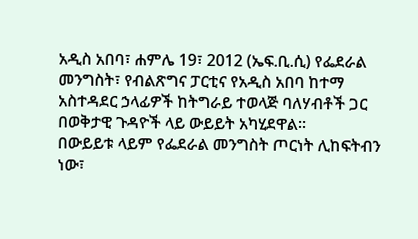አዲስ አበባ፣ ሐምሌ 19፣ 2012 (ኤፍ.ቢ.ሲ) የፌደራል መንግስት፣ የብልጽግና ፓርቲና የአዲስ አበባ ከተማ አስተዳደር ኃላፊዎች ከትግራይ ተወላጅ ባለሃብቶች ጋር በወቅታዊ ጉዳዮች ላይ ውይይት አካሂደዋል።
በውይይቱ ላይም የፌደራል መንግስት ጦርነት ሊከፍትብን ነው፣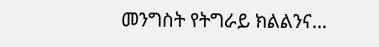መንግስት የትግራይ ክልልንና…